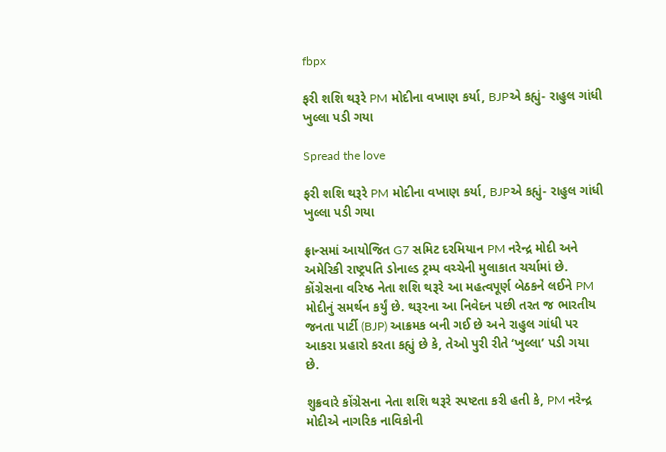fbpx

ફરી શશિ થરૂરે PM મોદીના વખાણ કર્યા, BJPએ કહ્યું- રાહુલ ગાંધી ખુલ્લા પડી ગયા

Spread the love

ફરી શશિ થરૂરે PM મોદીના વખાણ કર્યા, BJPએ કહ્યું- રાહુલ ગાંધી ખુલ્લા પડી ગયા

ફ્રાન્સમાં આયોજિત G7 સમિટ દરમિયાન PM નરેન્દ્ર મોદી અને અમેરિકી રાષ્ટ્રપતિ ડોનાલ્ડ ટ્રમ્પ વચ્ચેની મુલાકાત ચર્ચામાં છે. કોંગ્રેસના વરિષ્ઠ નેતા શશિ થરૂરે આ મહત્વપૂર્ણ બેઠકને લઈને PM મોદીનું સમર્થન કર્યું છે. થરૂરના આ નિવેદન પછી તરત જ ભારતીય જનતા પાર્ટી (BJP) આક્રમક બની ગઈ છે અને રાહુલ ગાંધી પર આકરા પ્રહારો કરતા કહ્યું છે કે, તેઓ પુરી રીતે ‘ખુલ્લા’ પડી ગયા છે.

શુક્રવારે કોંગ્રેસના નેતા શશિ થરૂરે સ્પષ્ટતા કરી હતી કે, PM નરેન્દ્ર મોદીએ નાગરિક નાવિકોની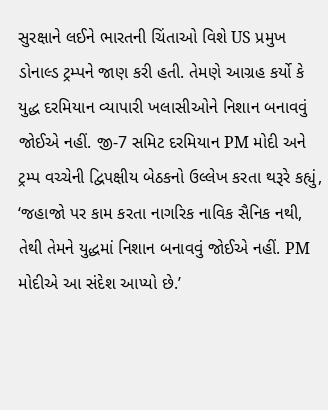સુરક્ષાને લઈને ભારતની ચિંતાઓ વિશે US પ્રમુખ ડોનાલ્ડ ટ્રમ્પને જાણ કરી હતી. તેમણે આગ્રહ કર્યો કે યુદ્ધ દરમિયાન વ્યાપારી ખલાસીઓને નિશાન બનાવવું જોઈએ નહીં. જી-7 સમિટ દરમિયાન PM મોદી અને ટ્રમ્પ વચ્ચેની દ્વિપક્ષીય બેઠકનો ઉલ્લેખ કરતા થરૂરે કહ્યું, ‘જહાજો પર કામ કરતા નાગરિક નાવિક સૈનિક નથી, તેથી તેમને યુદ્ધમાં નિશાન બનાવવું જોઈએ નહીં. PM મોદીએ આ સંદેશ આપ્યો છે.’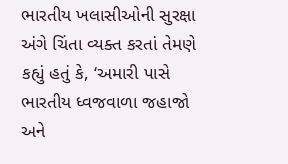ભારતીય ખલાસીઓની સુરક્ષા અંગે ચિંતા વ્યક્ત કરતાં તેમણે કહ્યું હતું કે, ‘અમારી પાસે ભારતીય ધ્વજવાળા જહાજો અને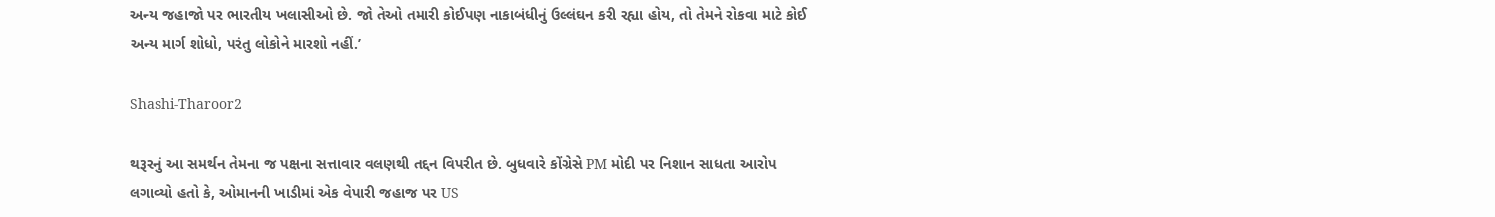અન્ય જહાજો પર ભારતીય ખલાસીઓ છે. જો તેઓ તમારી કોઈપણ નાકાબંધીનું ઉલ્લંઘન કરી રહ્યા હોય, તો તેમને રોકવા માટે કોઈ અન્ય માર્ગ શોધો, પરંતુ લોકોને મારશો નહીં.’

Shashi-Tharoor2

થરૂરનું આ સમર્થન તેમના જ પક્ષના સત્તાવાર વલણથી તદ્દન વિપરીત છે. બુધવારે કોંગ્રેસે PM મોદી પર નિશાન સાધતા આરોપ લગાવ્યો હતો કે, ઓમાનની ખાડીમાં એક વેપારી જહાજ પર US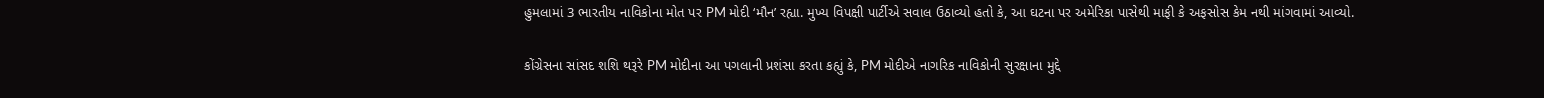હુમલામાં 3 ભારતીય નાવિકોના મોત પર PM મોદી ‘મૌન’ રહ્યા. મુખ્ય વિપક્ષી પાર્ટીએ સવાલ ઉઠાવ્યો હતો કે, આ ઘટના પર અમેરિકા પાસેથી માફી કે અફસોસ કેમ નથી માંગવામાં આવ્યો.

કોંગ્રેસના સાંસદ શશિ થરૂરે PM મોદીના આ પગલાની પ્રશંસા કરતા કહ્યું કે, PM મોદીએ નાગરિક નાવિકોની સુરક્ષાના મુદ્દે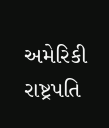અમેરિકી રાષ્ટ્રપતિ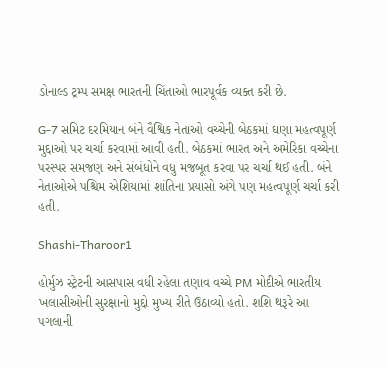ડોનાલ્ડ ટ્રમ્પ સમક્ષ ભારતની ચિંતાઓ ભારપૂર્વક વ્યક્ત કરી છે.

G-7 સમિટ દરમિયાન બંને વૈશ્વિક નેતાઓ વચ્ચેની બેઠકમાં ઘણા મહત્વપૂર્ણ મુદ્દાઓ પર ચર્ચા કરવામાં આવી હતી. બેઠકમાં ભારત અને અમેરિકા વચ્ચેના પરસ્પર સમજણ અને સંબંધોને વધુ મજબૂત કરવા પર ચર્ચા થઈ હતી. બંને નેતાઓએ પશ્ચિમ એશિયામાં શાંતિના પ્રયાસો અંગે પણ મહત્વપૂર્ણ ચર્ચા કરી હતી.

Shashi-Tharoor1

હોર્મુઝ સ્ટ્રેટની આસપાસ વધી રહેલા તણાવ વચ્ચે PM મોદીએ ભારતીય ખલાસીઓની સુરક્ષાનો મુદ્દો મુખ્ય રીતે ઉઠાવ્યો હતો. શશિ થરૂરે આ પગલાની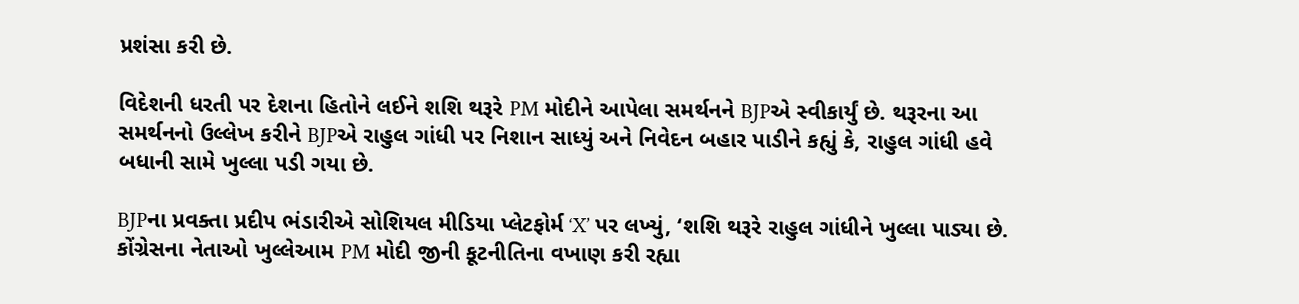પ્રશંસા કરી છે.

વિદેશની ધરતી પર દેશના હિતોને લઈને શશિ થરૂરે PM મોદીને આપેલા સમર્થનને BJPએ સ્વીકાર્યું છે. થરૂરના આ સમર્થનનો ઉલ્લેખ કરીને BJPએ રાહુલ ગાંધી પર નિશાન સાધ્યું અને નિવેદન બહાર પાડીને કહ્યું કે, રાહુલ ગાંધી હવે બધાની સામે ખુલ્લા પડી ગયા છે.

BJPના પ્રવક્તા પ્રદીપ ભંડારીએ સોશિયલ મીડિયા પ્લેટફોર્મ ‘X’ પર લખ્યું, ‘શશિ થરૂરે રાહુલ ગાંધીને ખુલ્લા પાડ્યા છે. કોંગ્રેસના નેતાઓ ખુલ્લેઆમ PM મોદી જીની કૂટનીતિના વખાણ કરી રહ્યા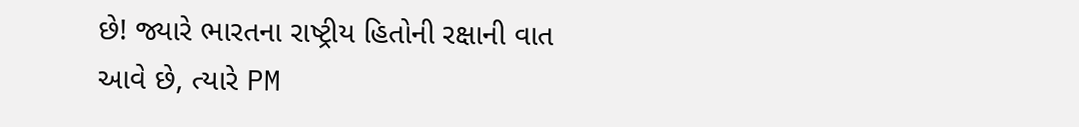છે! જ્યારે ભારતના રાષ્ટ્રીય હિતોની રક્ષાની વાત આવે છે, ત્યારે PM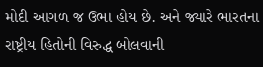મોદી આગળ જ ઉભા હોય છે. અને જ્યારે ભારતના રાષ્ટ્રીય હિતોની વિરુદ્ધ બોલવાની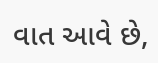વાત આવે છે,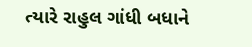ત્યારે રાહુલ ગાંધી બધાને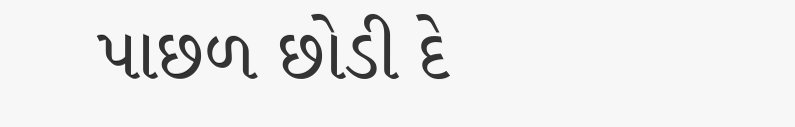પાછળ છોડી દે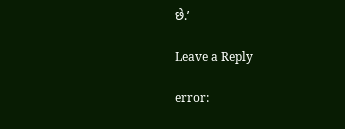છે.’

Leave a Reply

error: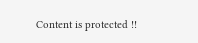Content is protected !!